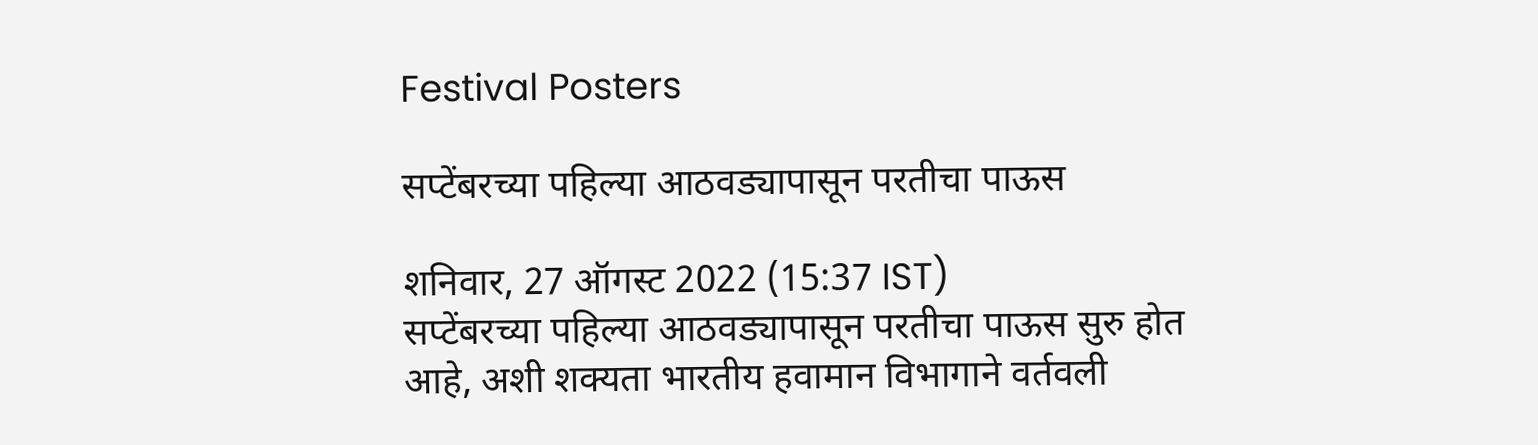Festival Posters

सप्टेंबरच्या पहिल्या आठवड्यापासून परतीचा पाऊस

शनिवार, 27 ऑगस्ट 2022 (15:37 IST)
सप्टेंबरच्या पहिल्या आठवड्यापासून परतीचा पाऊस सुरु होत आहे, अशी शक्यता भारतीय हवामान विभागाने वर्तवली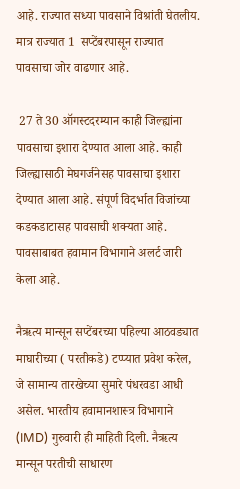आहे. राज्यात सध्या पावसाने विश्रांती घेतलीय. मात्र राज्यात 1  सप्टेंबरपासून राज्यात पावसाचा जोर वाढणार आहे.

 27 ते 30 ऑगस्टदरम्यान काही जिल्ह्यांना पावसाचा इशारा देण्यात आला आहे. काही जिल्ह्यासाठी मेघगर्जनेसह पावसाचा इशारा देण्यात आला आहे. संपूर्ण विदर्भात विजांच्या कडकडाटासह पावसाची शक्यता आहे. पावसाबाबत हवामान विभागाने अलर्ट जारी केला आहे.

नैऋत्य मान्सून सप्टेंबरच्या पहिल्या आठवड्यात माघारीच्या ( परतीकडे) टप्प्यात प्रवेश करेल, जे सामान्य तारखेच्या सुमारे पंधरवडा आधी असेल. भारतीय हवामानशास्त्र विभागाने (IMD) गुरुवारी ही माहिती दिली. नैऋत्य मान्सून परतीची साधारण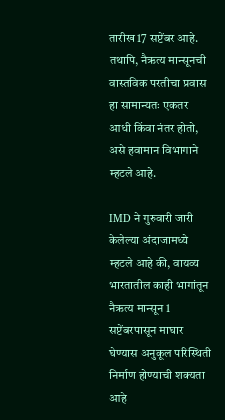तारीख 17 सप्टेंबर आहे. तथापि, नैऋत्य मान्सूनची वास्तविक परतीचा प्रवास हा सामान्यतः एकतर आधी किंवा नंतर होतो, असे हवामान विभागाने म्हटले आहे.

IMD ने गुरुवारी जारी केलेल्या अंदाजामध्ये म्हटले आहे की, वायव्य भारतातील काही भागांतून नैऋत्य मान्सून 1 सप्टेंबरपासून माघार घेण्यास अनुकूल परिस्थिती निर्माण होण्याची शक्यता आहे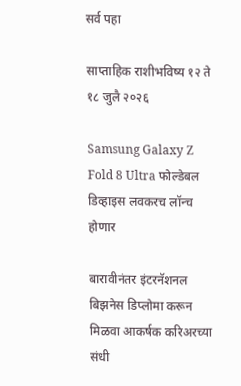सर्व पहा

साप्ताहिक राशीभविष्य १२ ते १८ जुलै २०२६

Samsung Galaxy Z Fold 8 Ultra फोल्डेबल डिव्हाइस लवकरच लॉन्च होणार

बारावीनंतर इंटरनॅशनल बिझनेस डिप्लोमा करून मिळवा आकर्षक करिअरच्या संधी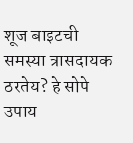शूज बाइटची समस्या त्रासदायक ठरतेय? हे सोपे उपाय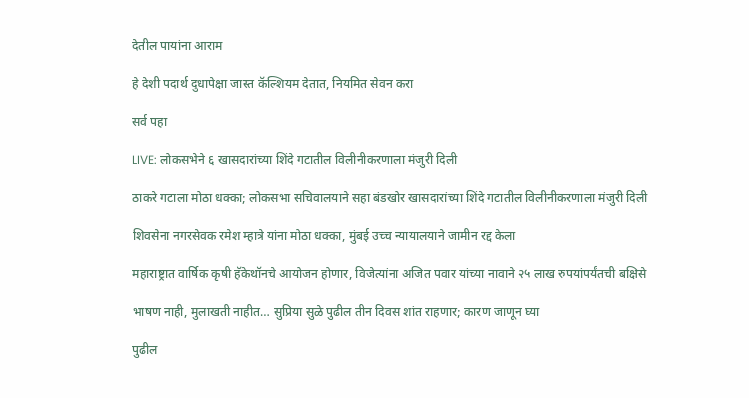देतील पायांना आराम

हे देशी पदार्थ दुधापेक्षा जास्त कॅल्शियम देतात, नियमित सेवन करा

सर्व पहा

LIVE: लोकसभेने ६ खासदारांच्या शिंदे गटातील विलीनीकरणाला मंजुरी दिली

ठाकरे गटाला मोठा धक्का; लोकसभा सचिवालयाने सहा बंडखोर खासदारांच्या शिंदे गटातील विलीनीकरणाला मंजुरी दिली

शिवसेना नगरसेवक रमेश म्हात्रे यांना मोठा धक्का, मुंबई उच्च न्यायालयाने जामीन रद्द केला

महाराष्ट्रात वार्षिक कृषी हॅकेथॉनचे आयोजन होणार, विजेत्यांना अजित पवार यांच्या नावाने २५ लाख रुपयांपर्यंतची बक्षिसे

भाषण नाही, मुलाखती नाहीत… सुप्रिया सुळे पुढील तीन दिवस शांत राहणार; कारण जाणून घ्या

पुढील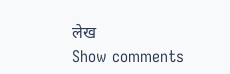लेख
Show comments